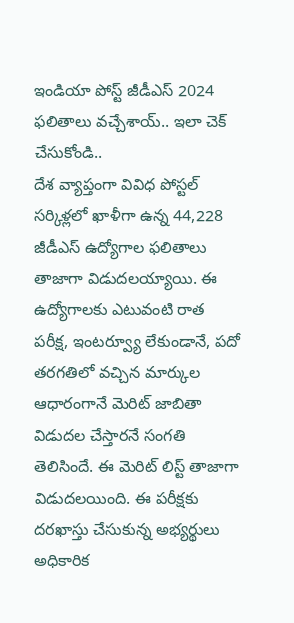ఇండియా పోస్ట్ జీడీఎస్ 2024 ఫలితాలు వచ్చేశాయ్.. ఇలా చెక్ చేసుకోండి..
దేశ వ్యాప్తంగా వివిధ పోస్టల్ సర్కిళ్లలో ఖాళీగా ఉన్న 44,228 జీడీఎస్ ఉద్యోగాల ఫలితాలు తాజాగా విడుదలయ్యాయి. ఈ ఉద్యోగాలకు ఎటువంటి రాత పరీక్ష, ఇంటర్వ్యూ లేకుండానే, పదో తరగతిలో వచ్చిన మార్కుల ఆధారంగానే మెరిట్ జాబితా విడుదల చేస్తారనే సంగతి తెలిసిందే. ఈ మెరిట్ లిస్ట్ తాజాగా విడుదలయింది. ఈ పరీక్షకు దరఖాస్తు చేసుకున్న అభ్యర్థులు అధికారిక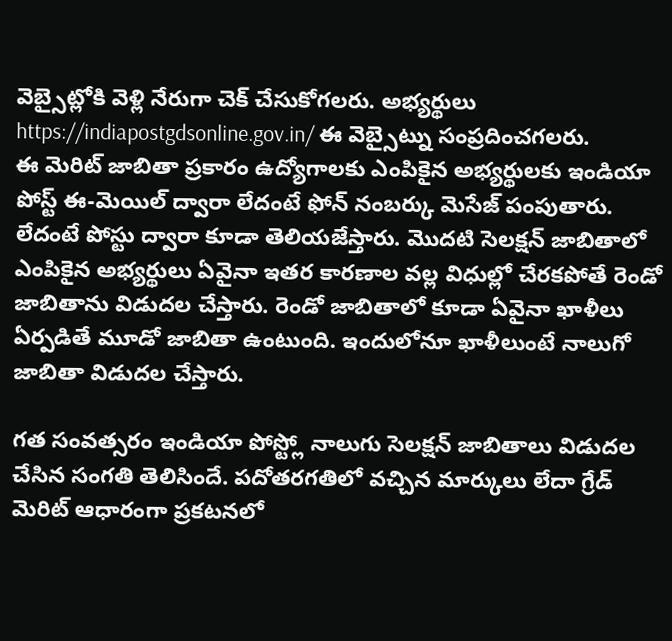వెబ్సైట్లోకి వెళ్లి నేరుగా చెక్ చేసుకోగలరు. అభ్యర్థులు https://indiapostgdsonline.gov.in/ ఈ వెబ్సైట్ను సంప్రదించగలరు.
ఈ మెరిట్ జాబితా ప్రకారం ఉద్యోగాలకు ఎంపికైన అభ్యర్థులకు ఇండియా పోస్ట్ ఈ-మెయిల్ ద్వారా లేదంటే ఫోన్ నంబర్కు మెసేజ్ పంపుతారు. లేదంటే పోస్టు ద్వారా కూడా తెలియజేస్తారు. మొదటి సెలక్షన్ జాబితాలో ఎంపికైన అభ్యర్థులు ఏవైనా ఇతర కారణాల వల్ల విధుల్లో చేరకపోతే రెండో జాబితాను విడుదల చేస్తారు. రెండో జాబితాలో కూడా ఏవైనా ఖాళీలు ఏర్పడితే మూడో జాబితా ఉంటుంది. ఇందులోనూ ఖాళీలుంటే నాలుగో జాబితా విడుదల చేస్తారు.

గత సంవత్సరం ఇండియా పోస్ట్లో నాలుగు సెలక్షన్ జాబితాలు విడుదల చేసిన సంగతి తెలిసిందే. పదోతరగతిలో వచ్చిన మార్కులు లేదా గ్రేడ్ మెరిట్ ఆధారంగా ప్రకటనలో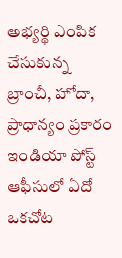అభ్యర్థి ఎంపిక చేసుకున్న బ్రాంచీ, హోదా, ప్రాధాన్యం ప్రకారం ఇండియా పోస్ట్ ఆఫీసులో ఏదో ఒకచోట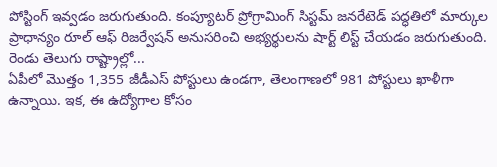పోస్టింగ్ ఇవ్వడం జరుగుతుంది. కంప్యూటర్ ప్రోగ్రామింగ్ సిస్టమ్ జనరేటెడ్ పద్ధతిలో మార్కుల ప్రాధాన్యం రూల్ ఆఫ్ రిజర్వేషన్ అనుసరించి అభ్యర్థులను షార్ట్ లిస్ట్ చేయడం జరుగుతుంది.
రెండు తెలుగు రాష్ట్రాల్లో...
ఏపీలో మొత్తం 1,355 జీడీఎస్ పోస్టులు ఉండగా, తెలంగాణలో 981 పోస్టులు ఖాళీగా ఉన్నాయి. ఇక, ఈ ఉద్యోగాల కోసం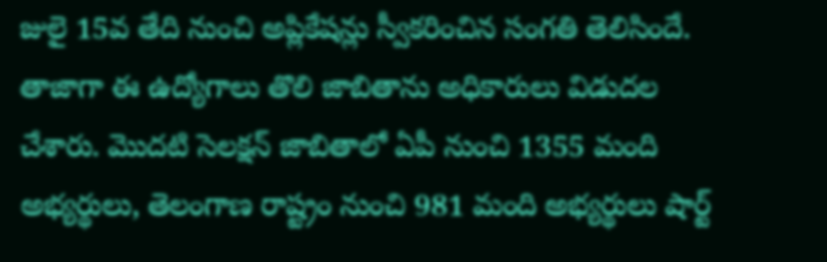జులై 15వ తేది నుంచి అప్లికేషన్లు స్వీకరించిన సంగతి తెలిసిందే. తాజాగా ఈ ఉద్యోగాలు తొలి జాబితాను అధికారులు విడుదల చేశారు. మొదటి సెలక్షన్ జాబితాలో ఏపీ నుంచి 1355 మంది అభ్యర్థులు, తెలంగాణ రాష్ట్రం నుంచి 981 మంది అభ్యర్థులు షార్ట్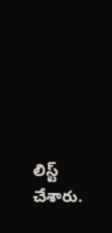లిస్ట్ చేశారు.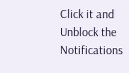Click it and Unblock the Notifications